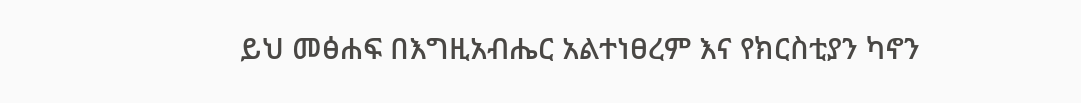ይህ መፅሐፍ በእግዚአብሔር አልተነፀረም እና የክርስቲያን ካኖን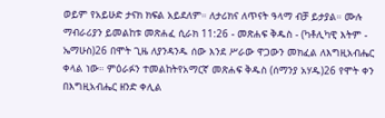ወይም የአይሁድ ታናክ ክፍል አይደለም። ለታሪክና ለጥናት ዓላማ ብቻ ይታያል። ሙሉ ማብራሪያን ይመልከቱ መጽሐፈ ሲራክ 11:26 - መጽሐፍ ቅዱስ - (ካቶሊካዊ እትም - ኤማሁስ)26 በሞት ጊዜ ለያንዳንዱ ሰው እንደ ሥራው ዋጋውን መክፈል ለእግዚአብሔር ቀላል ነው። ምዕራፉን ተመልከትየአማርኛ መጽሐፍ ቅዱስ (ሰማንያ አሃዱ)26 የሞት ቀን በእግዚአብሔር ዘንድ ቀሊል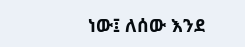ነው፤ ለሰው እንደ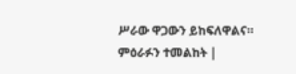ሥራው ዋጋውን ይከፍለዋልና። ምዕራፉን ተመልከት |